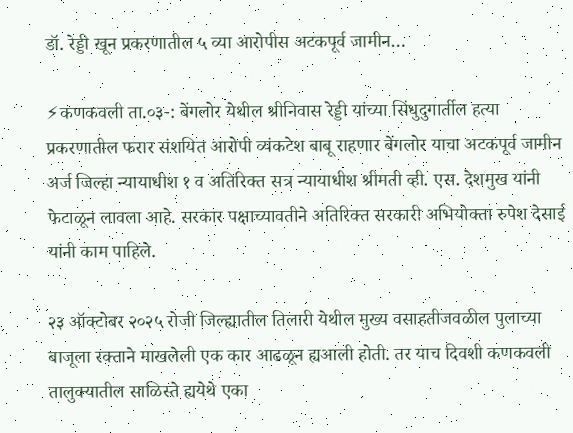डॉ. रेड्डी खून प्रकरणातील ५ व्या आरोपीस अटकपूर्व जामीन…

⚡कणकवली ता.०३-: बेंगलोर येथील श्रीनिवास रेड्डी यांच्या सिंधुदुगार्तील हत्या प्रकरणातील फरार संशयित आरोपी व्यंकटेश बाबू राहणार बेंगलोर याचा अटकपूर्व जामीन अर्ज जिल्हा न्यायाधीश १ व अतिरिक्त सत्र न्यायाधीश श्रीमती व्ही. एस. देशमुख यांनी फेटाळून लावला आहे. सरकार पक्षाच्यावतीने अतिरिक्त सरकारी अभियोक्ता रुपेश देसाई यांनी काम पाहिले.

२३ ऑक्टोबर २०२५ रोजी जिल्ह्यातील तिलारी येथील मुख्य वसाहतीजवळील पुलाच्या बाजूला रक्ताने माखलेली एक कार आढळून ह्यआली होती. तर याच दिवशी कणकवली तालुक्यातील साळिस्ते ह्ययेथे एका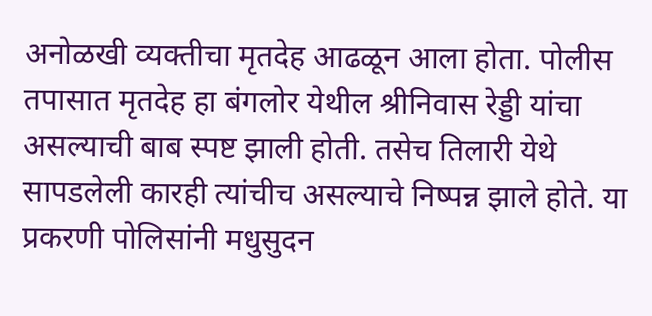अनोळखी व्यक्तीचा मृतदेह आढळून आला होता. पोलीस तपासात मृतदेह हा बंगलोर येथील श्रीनिवास रेड्डी यांचा असल्याची बाब स्पष्ट झाली होती. तसेच तिलारी येथे सापडलेली कारही त्यांचीच असल्याचे निष्पन्न झाले होते. या प्रकरणी पोलिसांनी मधुसुदन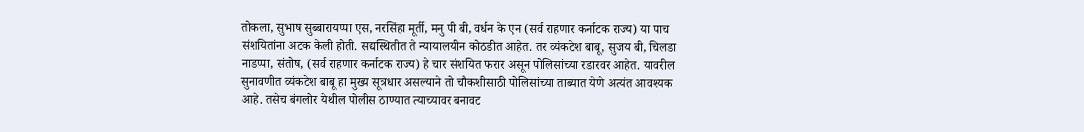तोकला, सुभाष सुब्बारायप्पा एस, नरसिंहा मूर्ती, मनु पी बी, वर्धन के एन (सर्व राहणार कर्नाटक राज्य) या पाच संशयितांना अटक केली होती. सद्यस्थितीत ते न्यायालयीन कोठडीत आहेत. तर व्यंकटेश बाबू, सुजय बी, चिलडा नाडप्पा, संतोष, (सर्व राहणार कर्नाटक राज्य) हे चार संशयित फरार असून पोलिसांच्या रडारवर आहेत. यावरील सुनावणीत व्यंकटेश बाबू हा मुख्य सूत्रधार असल्याने तो चौकशीसाठी पोलिसांच्या ताब्यात येणे अत्यंत आवश्यक आहे. तसेच बंगलोर येथील पोलीस ठाण्यात त्याच्यावर बनावट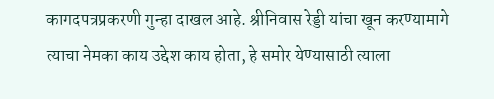कागदपत्रप्रकरणी गुन्हा दाखल आहे. श्रीनिवास रेड्डी यांचा खून करण्यामागे त्याचा नेमका काय उद्देश काय होता, हे समोर येण्यासाठी त्याला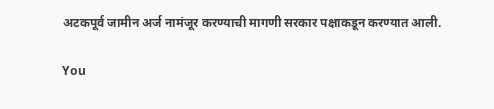अटकपूर्व जामीन अर्ज नामंजूर करण्याची मागणी सरकार पक्षाकडून करण्यात आली.

You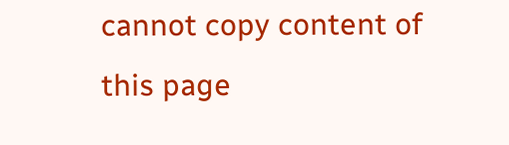cannot copy content of this page